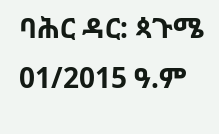ባሕር ዳር: ጳጉሜ 01/2015 ዓ.ም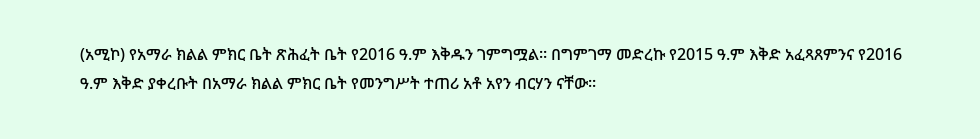(አሚኮ) የአማራ ክልል ምክር ቤት ጽሕፈት ቤት የ2016 ዓ.ም እቅዱን ገምግሟል። በግምገማ መድረኩ የ2015 ዓ.ም እቅድ አፈጻጸምንና የ2016 ዓ.ም እቅድ ያቀረቡት በአማራ ክልል ምክር ቤት የመንግሥት ተጠሪ አቶ አየን ብርሃን ናቸው፡፡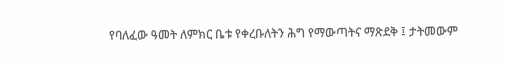የባለፈው ዓመት ለምክር ቤቱ የቀረቡለትን ሕግ የማውጣትና ማጽደቅ ፤ ታትመውም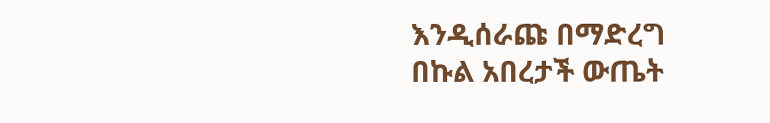እንዲሰራጩ በማድረግ በኩል አበረታች ውጤት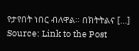የታየበት ነበር ብለዋል። በክትትልና […]
Source: Link to the Post